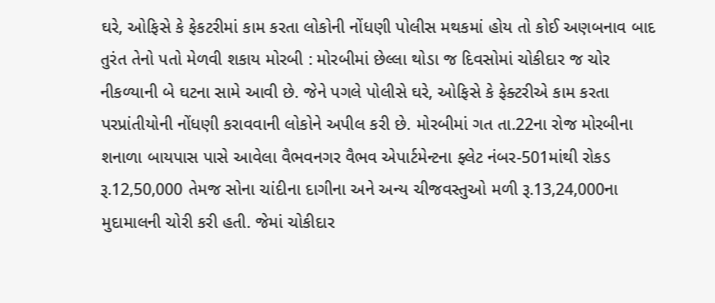ઘરે, ઓફિસે કે ફેકટરીમાં કામ કરતા લોકોની નોંધણી પોલીસ મથકમાં હોય તો કોઈ અણબનાવ બાદ તુરંત તેનો પતો મેળવી શકાય મોરબી : મોરબીમાં છેલ્લા થોડા જ દિવસોમાં ચોકીદાર જ ચોર નીકળ્યાની બે ઘટના સામે આવી છે. જેને પગલે પોલીસે ઘરે, ઓફિસે કે ફેક્ટરીએ કામ કરતા પરપ્રાંતીયોની નોંધણી કરાવવાની લોકોને અપીલ કરી છે. મોરબીમાં ગત તા.22ના રોજ મોરબીના શનાળા બાયપાસ પાસે આવેલા વૈભવનગર વૈભવ એપાર્ટમેન્ટના ફ્લેટ નંબર-501માંથી રોકડ રૂ.12,50,000 તેમજ સોના ચાંદીના દાગીના અને અન્ય ચીજવસ્તુઓ મળી રૂ.13,24,000ના મુદામાલની ચોરી કરી હતી. જેમાં ચોકીદાર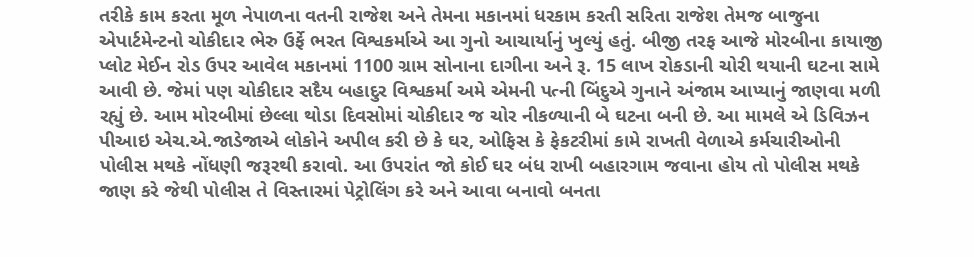તરીકે કામ કરતા મૂળ નેપાળના વતની રાજેશ અને તેમના મકાનમાં ધરકામ કરતી સરિતા રાજેશ તેમજ બાજુના એપાર્ટમેન્ટનો ચોકીદાર ભેરુ ઉર્ફે ભરત વિશ્વકર્માએ આ ગુનો આચાર્યાનું ખુલ્યું હતું. બીજી તરફ આજે મોરબીના કાયાજી પ્લોટ મેઈન રોડ ઉપર આવેલ મકાનમાં 1100 ગ્રામ સોનાના દાગીના અને રૂ. 15 લાખ રોકડાની ચોરી થયાની ઘટના સામે આવી છે. જેમાં પણ ચોકીદાર સદૈય બહાદુર વિશ્વકર્મા અમે એમની પત્ની બિંદુએ ગુનાને અંજામ આપ્યાનું જાણવા મળી રહ્યું છે. આમ મોરબીમાં છેલ્લા થોડા દિવસોમાં ચોકીદાર જ ચોર નીકળ્યાની બે ઘટના બની છે. આ મામલે એ ડિવિઝન પીઆઇ એચ.એ.જાડેજાએ લોકોને અપીલ કરી છે કે ઘર, ઓફિસ કે ફેકટરીમાં કામે રાખતી વેળાએ કર્મચારીઓની પોલીસ મથકે નોંધણી જરૂરથી કરાવો. આ ઉપરાંત જો કોઈ ઘર બંધ રાખી બહારગામ જવાના હોય તો પોલીસ મથકે જાણ કરે જેથી પોલીસ તે વિસ્તારમાં પેટ્રોલિંગ કરે અને આવા બનાવો બનતા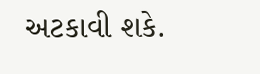અટકાવી શકે.